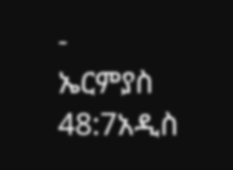-
ኤርምያስ 48:7አዲስ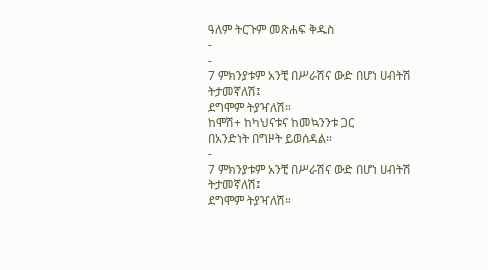ዓለም ትርጉም መጽሐፍ ቅዱስ
-
-
7 ምክንያቱም አንቺ በሥራሽና ውድ በሆነ ሀብትሽ ትታመኛለሽ፤
ደግሞም ትያዣለሽ።
ከሞሽ+ ከካህናቱና ከመኳንንቱ ጋር
በአንድነት በግዞት ይወሰዳል።
-
7 ምክንያቱም አንቺ በሥራሽና ውድ በሆነ ሀብትሽ ትታመኛለሽ፤
ደግሞም ትያዣለሽ።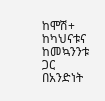ከሞሽ+ ከካህናቱና ከመኳንንቱ ጋር
በአንድነት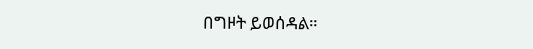በግዞት ይወሰዳል።